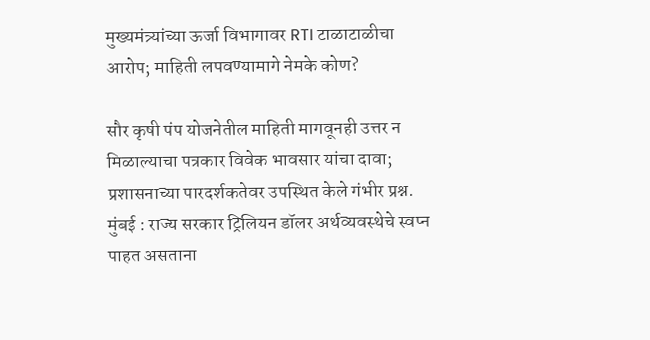मुख्यमंत्र्यांच्या ऊर्जा विभागावर RTI टाळाटाळीचा आरोप; माहिती लपवण्यामागे नेमके कोण?

सौर कृषी पंप योजनेतील माहिती मागवूनही उत्तर न मिळाल्याचा पत्रकार विवेक भावसार यांचा दावा; प्रशासनाच्या पारदर्शकतेवर उपस्थित केले गंभीर प्रश्न. मुंबई : राज्य सरकार ट्रिलियन डॉलर अर्थव्यवस्थेचे स्वप्न पाहत असताना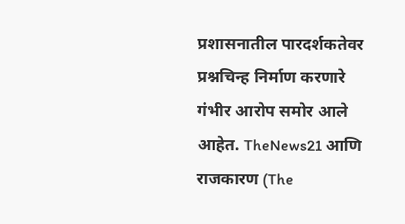प्रशासनातील पारदर्शकतेवर प्रश्नचिन्ह निर्माण करणारे गंभीर आरोप समोर आले आहेत. TheNews21 आणि राजकारण (The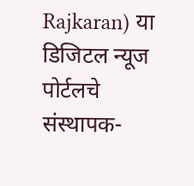Rajkaran) या डिजिटल न्यूज पोर्टलचे संस्थापक-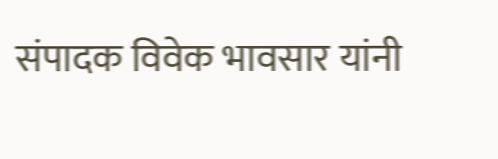संपादक विवेक भावसार यांनी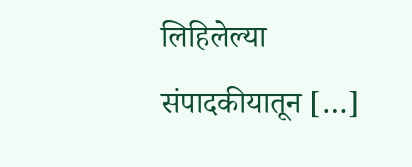लिहिलेल्या संपादकीयातून […]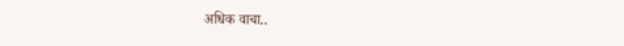अधिक वाचा..